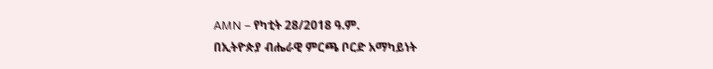AMN – የካቲት 28/2018 ዓ.ም.
በኢትዮጵያ ብሔራዊ ምርጫ ቦርድ አማካይነት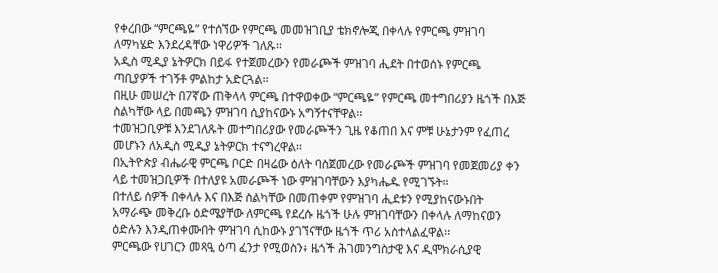የቀረበው “ምርጫዬ” የተሰኘው የምርጫ መመዝገቢያ ቴክኖሎጂ በቀላሉ የምርጫ ምዝገባ ለማካሄድ እንደረዳቸው ነዋሪዎች ገለጹ፡፡
አዲስ ሚዲያ ኔትዎርክ በይፋ የተጀመረውን የመራጮች ምዝገባ ሒደት በተወሰኑ የምርጫ ጣቢያዎች ተገኝቶ ምልከታ አድርጓል፡፡
በዚሁ መሠረት በ7ኛው ጠቅላላ ምርጫ በተዋወቀው “ምርጫዬ” የምርጫ መተግበሪያን ዜጎች በእጅ ስልካቸው ላይ በመጫን ምዝገባ ሲያከናውኑ አግኝተናቸዋል፡፡
ተመዝጋቢዎቹ እንደገለጹት መተግበሪያው የመራጮችን ጊዜ የቆጠበ እና ምቹ ሁኔታንም የፈጠረ መሆኑን ለአዲስ ሚዲያ ኔትዎርክ ተናግረዋል፡፡
በኢትዮጵያ ብሔራዊ ምርጫ ቦርድ በዛሬው ዕለት ባስጀመረው የመራጮች ምዝገባ የመጀመሪያ ቀን ላይ ተመዝጋቢዎች በተለያዩ አመራጮች ነው ምዝገባቸውን እያካሔዱ የሚገኙት።
በተለይ ሰዎች በቀላሉ እና በእጅ ስልካቸው በመጠቀም የምዝገባ ሒደቱን የሚያከናውኑበት አማራጭ መቅረቡ ዕድሜያቸው ለምርጫ የደረሱ ዜጎች ሁሉ ምዝገባቸውን በቀላሉ ለማከናወን ዕድሉን እንዲጠቀሙበት ምዝገባ ሲከውኑ ያገኘናቸው ዜጎች ጥሪ አስተላልፈዋል፡፡
ምርጫው የሀገርን መጻዒ ዕጣ ፈንታ የሚወስን፥ ዜጎች ሕገመንግስታዊ እና ዲሞክራሲያዊ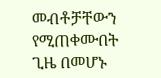መብቶቻቸውን የሚጠቀሙበት ጊዜ በመሆኑ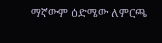ማኛውም ዕድሜው ለምርጫ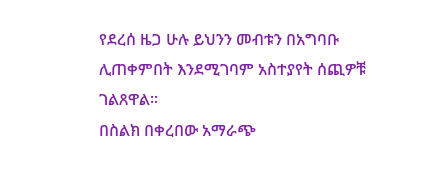የደረሰ ዜጋ ሁሉ ይህንን መብቱን በአግባቡ ሊጠቀምበት እንደሚገባም አስተያየት ሰጪዎቹ ገልጸዋል፡፡
በስልክ በቀረበው አማራጭ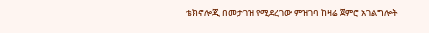ቴክኖሎጂ በመታገዝ የሚደረገው ምዝገባ ከዛሬ ጀምሮ አገልግሎት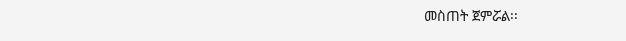መስጠት ጀምሯል፡፡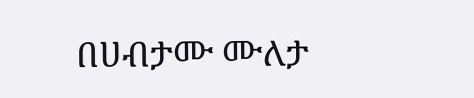በሀብታሙ ሙለታ